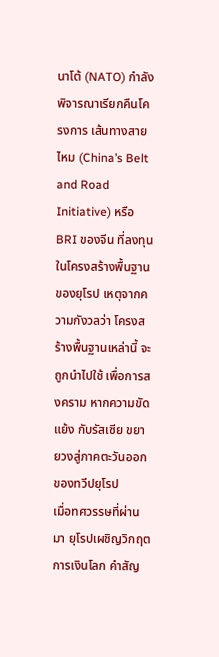นาโต้ (NATO) กำลังพิจารณาเรียกคืนโครงการ เส้นทางสายไหม (China’s Belt and Road Initiative) หรือ BRI ของจีน ที่ลงทุน ในโครงสร้างพื้นฐานของยุโรป เหตุจากความกังวลว่า โครงสร้างพื้นฐานเหล่านี้ จะถูกนำไปใช้ เพื่อการสงคราม หากความขัดแย้ง กับรัสเซีย ขยายวงสู่ภาคตะวันออกของทวีปยุโรป
เมื่อทศวรรษที่ผ่านมา ยุโรปเผชิญวิกฤตการเงินโลก คำสัญ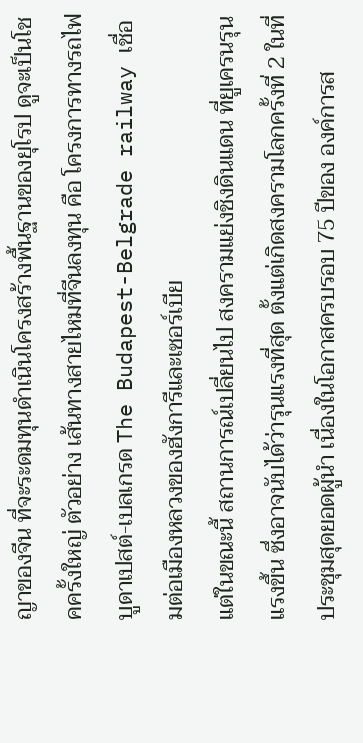ญาของจีน ที่จะระดมทุนดำเนินโครงสร้างพื้นฐานของยุโรป ดูจะเป็นโชคครั้งใหญ่ ตัวอย่าง เส้นทางสายไหมที่จีนลงทุน คือ โครงการทางรถไฟบูดาเปสต์-เบลเกรด The Budapest-Belgrade railway เชื่อมต่อเมืองหลวงของฮังการีและเซอร์เบีย
แต่ในขณะนี้ สถานการณ์เปลี่ยนไป สงครามแย่งชิงดินแดน ที่ยูเครนรุนแรงขึ้น ซึ่งอาจนับได้ว่ารุนแรงที่สุด ตั้งแต่เกิดสงครามโลกครั้งที่ 2 ในที่ประชุมสุดยอดผู้นำ เนื่องในโอกาสครบรอบ 75 ปีของ องค์การส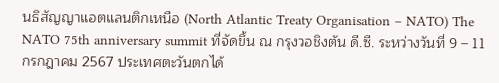นธิสัญญาแอตแลนติกเหนือ (North Atlantic Treaty Organisation – NATO) The NATO 75th anniversary summit ที่จัดขึ้น ณ กรุงวอชิงตัน ดี.ซี. ระหว่างวันที่ 9 – 11 กรกฎาคม 2567 ประเทศตะวันตกได้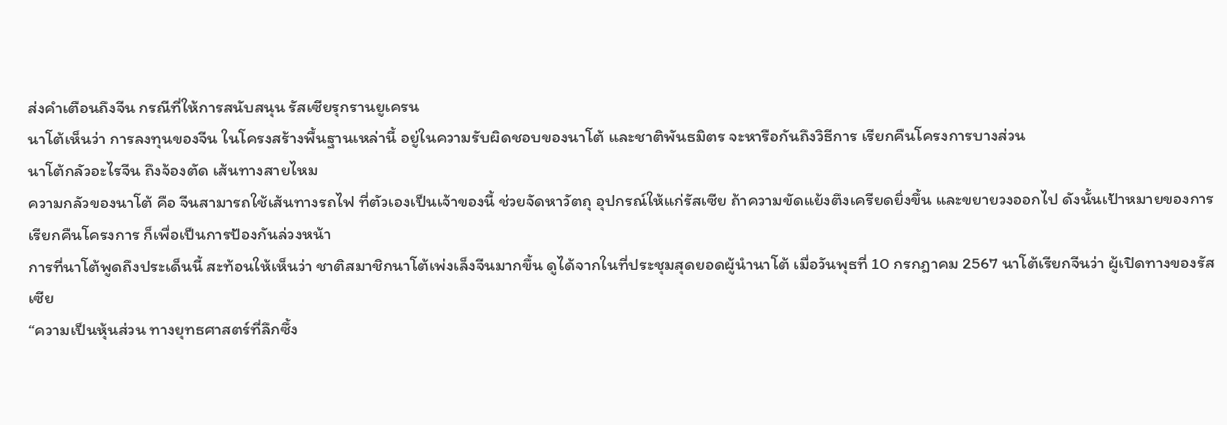ส่งคำเตือนถึงจีน กรณีที่ให้การสนับสนุน รัสเซียรุกรานยูเครน
นาโต้เห็นว่า การลงทุนของจีน ในโครงสร้างพื้นฐานเหล่านี้ อยู่ในความรับผิดชอบของนาโต้ และชาติพันธมิตร จะหารือกันถึงวิธีการ เรียกคืนโครงการบางส่วน
นาโต้กลัวอะไรจีน ถึงจ้องตัด เส้นทางสายไหม
ความกลัวของนาโต้ คือ จีนสามารถใช้เส้นทางรถไฟ ที่ตัวเองเป็นเจ้าของนี้ ช่วยจัดหาวัตถุ อุปกรณ์ให้แก่รัสเซีย ถ้าความขัดแย้งตึงเครียดยิ่งขึ้น และขยายวงออกไป ดังนั้นเป้าหมายของการเรียกคืนโครงการ ก็เพื่อเป็นการป้องกันล่วงหน้า
การที่นาโต้พูดถึงประเด็นนี้ สะท้อนให้เห็นว่า ชาติสมาชิกนาโต้เพ่งเล็งจีนมากขึ้น ดูได้จากในที่ประชุมสุดยอดผู้นำนาโต้ เมื่อวันพุธที่ 10 กรกฎาคม 2567 นาโต้เรียกจีนว่า ผู้เปิดทางของรัสเซีย
“ความเป็นหุ้นส่วน ทางยุทธศาสตร์ที่ลึกซึ้ง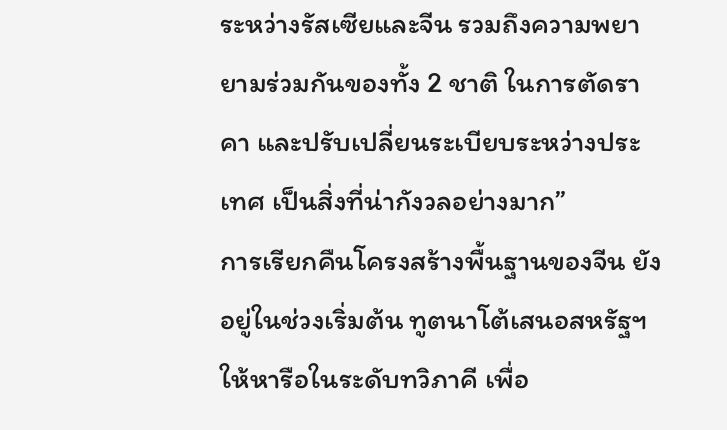ระหว่างรัสเซียและจีน รวมถึงความพยายามร่วมกันของทั้ง 2 ชาติ ในการตัดราคา และปรับเปลี่ยนระเบียบระหว่างประเทศ เป็นสิ่งที่น่ากังวลอย่างมาก”
การเรียกคืนโครงสร้างพื้นฐานของจีน ยังอยู่ในช่วงเริ่มต้น ทูตนาโต้เสนอสหรัฐฯ ให้หารือในระดับทวิภาคี เพื่อ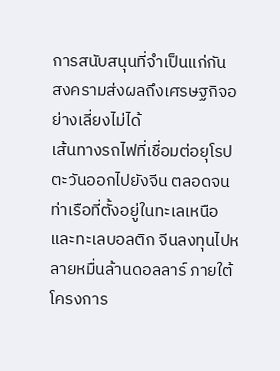การสนับสนุนที่จำเป็นแก่กัน
สงครามส่งผลถึงเศรษฐกิจอย่างเลี่ยงไม่ได้
เส้นทางรถไฟที่เชื่อมต่อยุโรปตะวันออกไปยังจีน ตลอดจนท่าเรือที่ตั้งอยู่ในทะเลเหนือ และทะเลบอลติก จีนลงทุนไปหลายหมื่นล้านดอลลาร์ ภายใต้โครงการ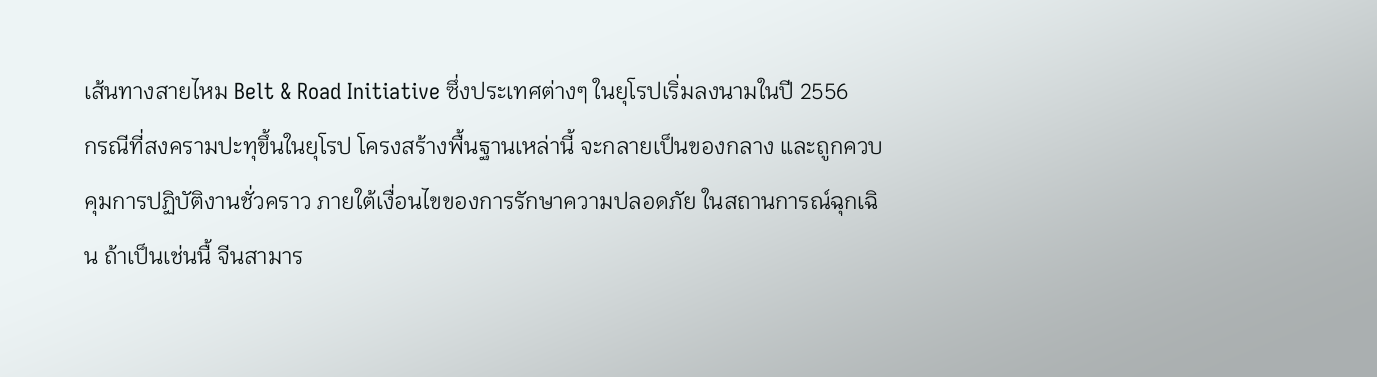เส้นทางสายไหม Belt & Road Initiative ซึ่งประเทศต่างๆ ในยุโรปเริ่มลงนามในปี 2556
กรณีที่สงครามปะทุขึ้นในยุโรป โครงสร้างพื้นฐานเหล่านี้ จะกลายเป็นของกลาง และถูกควบคุมการปฏิบัติงานชั่วคราว ภายใต้เงื่อนไขของการรักษาความปลอดภัย ในสถานการณ์ฉุกเฉิน ถ้าเป็นเช่นนื้ จีนสามาร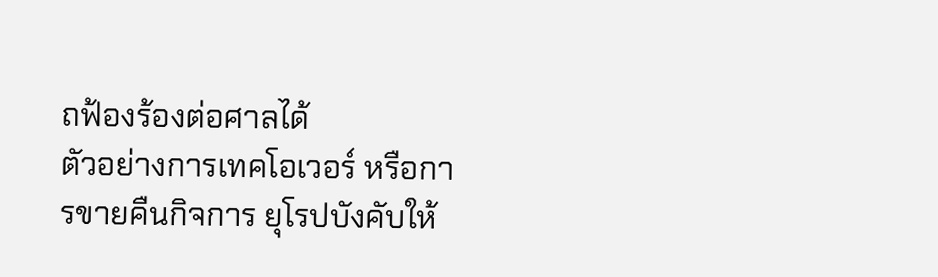ถฟ้องร้องต่อศาลได้
ตัวอย่างการเทคโอเวอร์ หรือการขายคืนกิจการ ยุโรปบังคับให้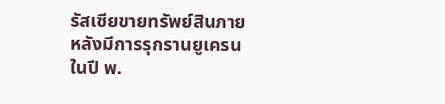รัสเซียขายทรัพย์สินภายหลังมีการรุกรานยูเครนในปี พ.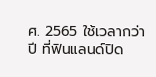ศ. 2565 ใช้เวลากว่าปี ที่ฟินแลนด์ปิด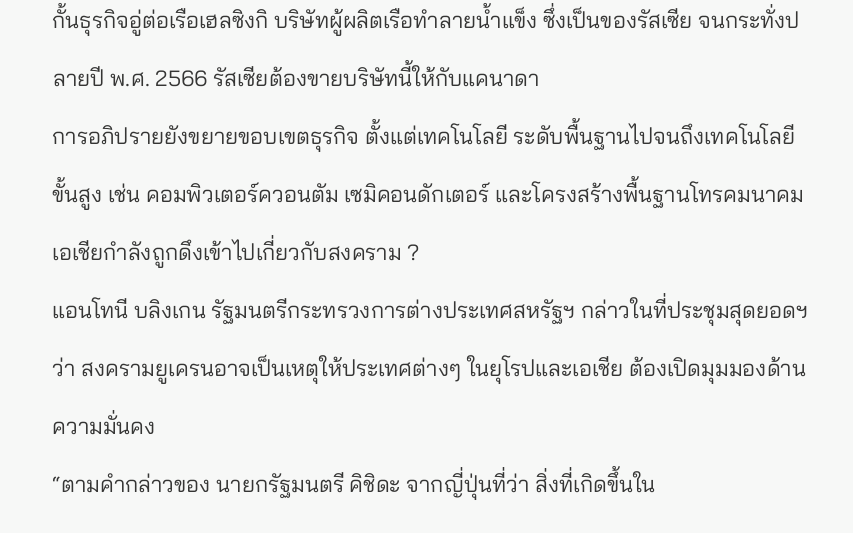กั้นธุรกิจอู่ต่อเรือเฮลซิงกิ บริษัทผู้ผลิตเรือทำลายน้ำแข็ง ซึ่งเป็นของรัสเซีย จนกระทั่งปลายปี พ.ศ. 2566 รัสเซียต้องขายบริษัทนี้ให้กับแคนาดา
การอภิปรายยังขยายขอบเขตธุรกิจ ตั้งแต่เทคโนโลยี ระดับพื้นฐานไปจนถึงเทคโนโลยีขั้นสูง เช่น คอมพิวเตอร์ควอนตัม เซมิคอนดักเตอร์ และโครงสร้างพื้นฐานโทรคมนาคม
เอเชียกำลังถูกดึงเข้าไปเกี่ยวกับสงคราม ?
แอนโทนี บลิงเกน รัฐมนตรีกระทรวงการต่างประเทศสหรัฐฯ กล่าวในที่ประชุมสุดยอดฯ ว่า สงครามยูเครนอาจเป็นเหตุให้ประเทศต่างๆ ในยุโรปและเอเชีย ต้องเปิดมุมมองด้านความมั่นคง
“ตามคำกล่าวของ นายกรัฐมนตรี คิชิดะ จากญี่ปุ่นที่ว่า สิ่งที่เกิดขึ้นใน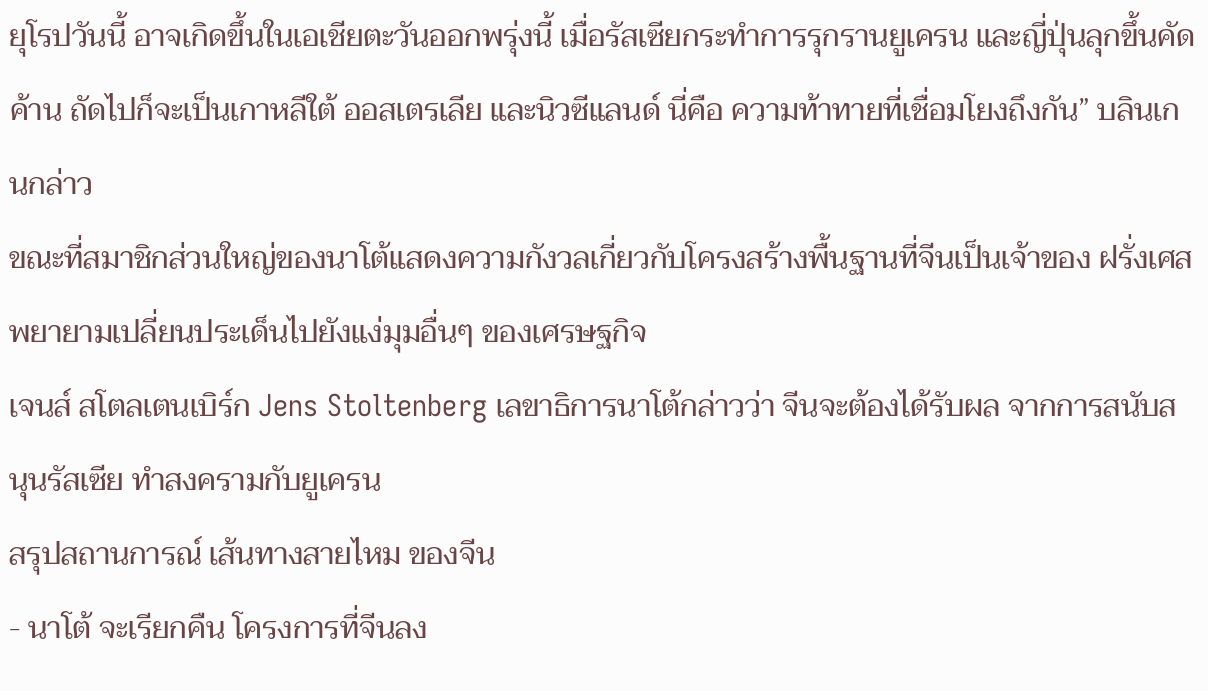ยุโรปวันนี้ อาจเกิดขึ้นในเอเชียตะวันออกพรุ่งนี้ เมื่อรัสเซียกระทำการรุกรานยูเครน และญี่ปุ่นลุกขึ้นคัดค้าน ถัดไปก็จะเป็นเกาหลีใต้ ออสเตรเลีย และนิวซีแลนด์ นี่คือ ความท้าทายที่เชื่อมโยงถึงกัน” บลินเกนกล่าว
ขณะที่สมาชิกส่วนใหญ่ของนาโต้แสดงความกังวลเกี่ยวกับโครงสร้างพื้นฐานที่จีนเป็นเจ้าของ ฝรั่งเศสพยายามเปลี่ยนประเด็นไปยังแง่มุมอื่นๆ ของเศรษฐกิจ
เจนส์ สโตลเตนเบิร์ก Jens Stoltenberg เลขาธิการนาโต้กล่าวว่า จีนจะต้องได้รับผล จากการสนับสนุนรัสเซีย ทำสงครามกับยูเครน
สรุปสถานการณ์ เส้นทางสายไหม ของจีน
- นาโต้ จะเรียกคืน โครงการที่จีนลง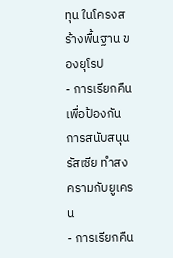ทุน ในโครงสร้างพื้นฐาน ของยุโรป
- การเรียกคืน เพื่อป้องกัน การสนับสนุน รัสเซีย ทำสงครามกับยูเครน
- การเรียกคืน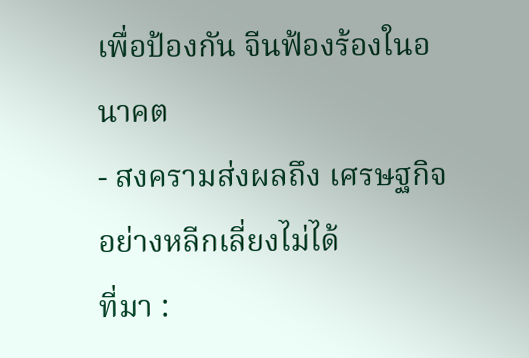เพื่อป้องกัน จีนฟ้องร้องในอนาคต
- สงครามส่งผลถึง เศรษฐกิจ อย่างหลีกเลี่ยงไม่ได้
ที่มา :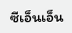ซีเอ็นเอ็น